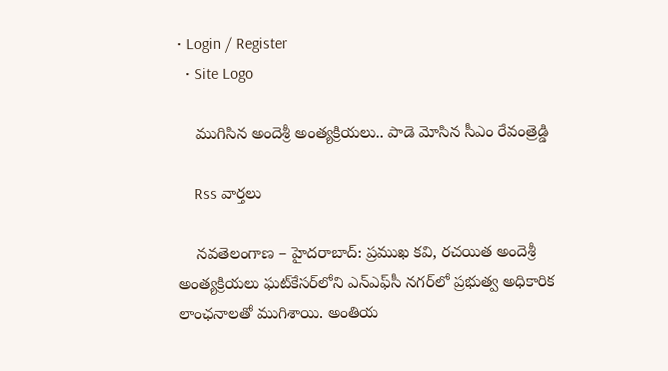• Login / Register
  • Site Logo

    ముగిసిన అందెశ్రీ అంత్యక్రియలు.. పాడె మోసిన సీఎం రేవంత్రెడ్డి

    Rss వార్తలు

    నవతెలంగాణ – హైదరాబాద్: ప్రముఖ కవి, రచయిత అందెశ్రీ అంత్యక్రియలు ఘట్‌కేసర్‌లోని ఎన్ఎఫ్‌సీ నగర్‌లో ప్రభుత్వ అధికారిక లాంఛనాలతో ముగిశాయి. అంతియ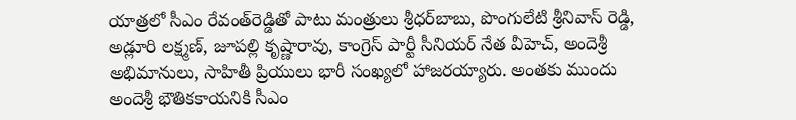యాత్రలో సీఎం రేవంత్‌రెడ్డితో పాటు మంత్రులు శ్రీధర్‌బాబు, పొంగులేటి శ్రీనివాస్ రెడ్డి, అడ్లూరి లక్ష్మణ్, జూపల్లి కృష్ణారావు, కాంగ్రెస్ పార్టీ సీనియర్ నేత వీహెచ్, అందెశ్రీ అభిమానులు, సాహితీ ప్రియులు భారీ సంఖ్యలో హాజరయ్యారు. అంతకు ముందు అందెశ్రీ భౌతికకాయనికి సీఎం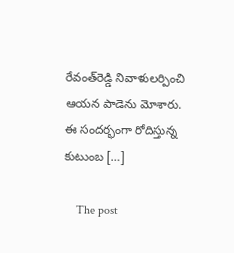రేవంత్‌రెడ్డి నివాళులర్పించి ఆయన పాడెను మోశారు. ఈ సందర్భంగా రోదిస్తున్న కుటుంబ […]

    The post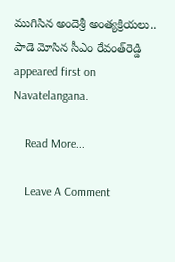ముగిసిన అందెశ్రీ అంత్యక్రియలు.. పాడె మోసిన సీఎం రేవంత్‌రెడ్డి appeared first on Navatelangana.

    Read More...

    Leave A Comment